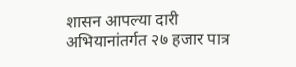शासन आपल्या दारी अभियानांतर्गत २७ हजार पात्र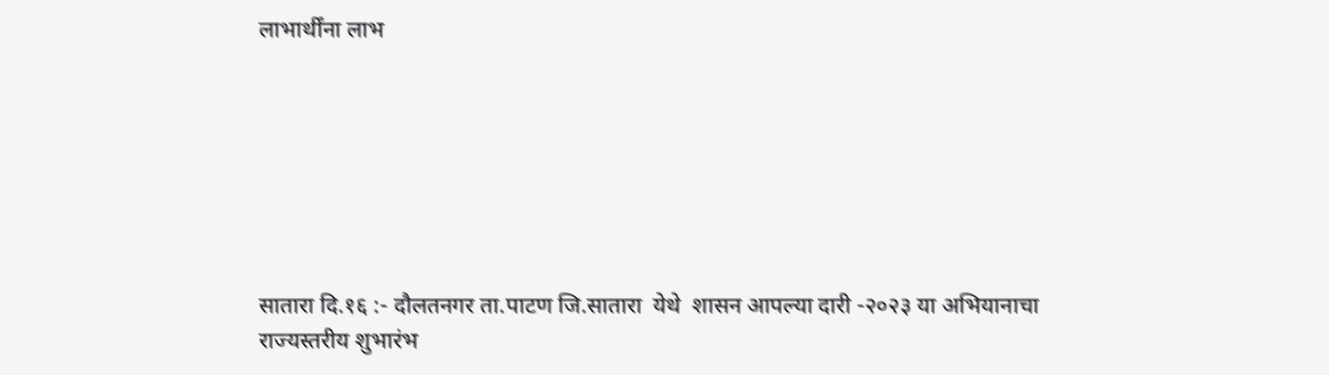लाभार्थींना लाभ







सातारा दि.१६ :- दौलतनगर ता.पाटण जि.सातारा  येथे  शासन आपल्या दारी -२०२३ या अभियानाचा राज्यस्तरीय शुभारंभ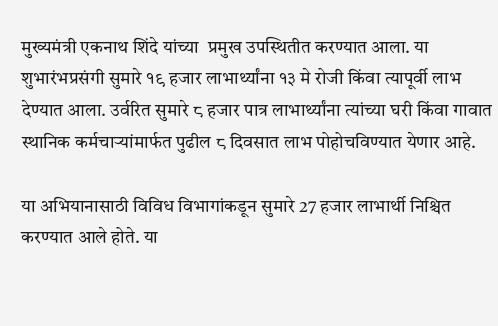मुख्यमंत्री एकनाथ शिंदे यांच्या  प्रमुख उपस्थितीत करण्यात आला. या शुभारंभप्रसंगी सुमारे १९ हजार लाभार्थ्यांना १३ मे रोजी किंवा त्यापूर्वी लाभ देण्यात आला. उर्वरित सुमारे ८ हजार पात्र लाभार्थ्यांना त्यांच्या घरी किंवा गावात स्थानिक कर्मचाऱ्यांमार्फत पुढील ८ दिवसात लाभ पोहोचविण्यात येणार आहे.

या अभियानासाठी विविध विभागांकडून सुमारे 27 हजार लाभार्थी निश्चित करण्यात आले होते. या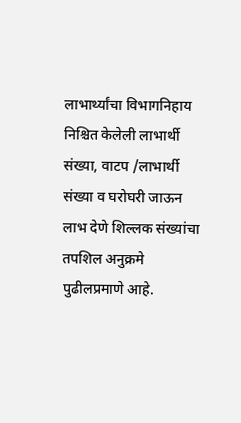लाभार्थ्यांचा विभागनिहाय  निश्चित केलेली लाभार्थी संख्या, वाटप /लाभार्थी संख्या व घरोघरी जाऊन लाभ देणे शिल्लक संख्यांचा तपशिल अनुक्रमे पुढीलप्रमाणे आहे.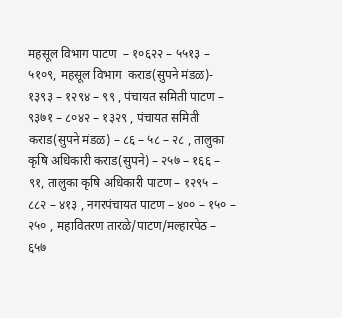महसूल विभाग पाटण  – १०६२२ – ५५१३ – ५१०९, महसूल विभाग  कराड(सुपने मंडळ)- १३९३ – १२९४ – ९९ , पंचायत समिती पाटण – ९३७१ – ८०४२ – १३२९ , पंचायत समिती कराड(सुपने मंडळ) – ८६ – ५८ – २८ , तालुका कृषि अधिकारी कराड(सुपने) – २५७ – १६६ – ९१, तालुका कृषि अधिकारी पाटण – १२९५ – ८८२ – ४१३ , नगरपंचायत पाटण – ४०० – १५० – २५० , महावितरण तारळे/पाटण/मल्हारपेठ – ६५७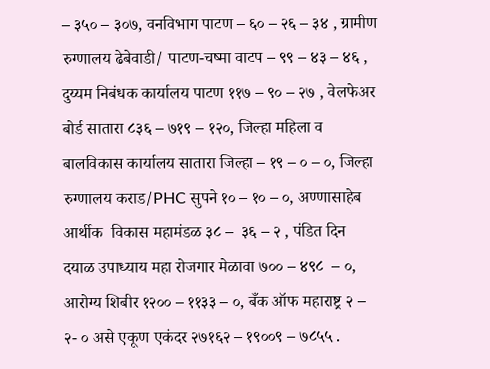– ३५० – ३०७, वनविभाग पाटण – ६० – २६ – ३४ , ग्रामीण रुग्णालय ढेबेवाडी/ पाटण-चष्मा वाटप – ९९ – ४३ – ४६ , दुय्यम निबंधक कार्यालय पाटण ११७ – ९० – २७ , वेलफेअर बोर्ड सातारा ८३६ – ७१९ – १२०, जिल्हा महिला व बालविकास कार्यालय सातारा जिल्हा – १९ – ० – ०, जिल्हा रुग्णालय कराड/PHC सुपने १० – १० – ०, अण्णासाहेब आर्थीक  विकास महामंडळ ३८ –  ३६ – २ , पंडित दिन दयाळ उपाध्याय महा रोजगार मेळावा ७०० – ४९८  – ०, आरोग्य शिबीर १२०० – ११३३ – ०, बँक ऑफ महाराष्ट्र २ – २- ० असे एकूण एकंदर २७१६२ – १९००९ – ७८५५ .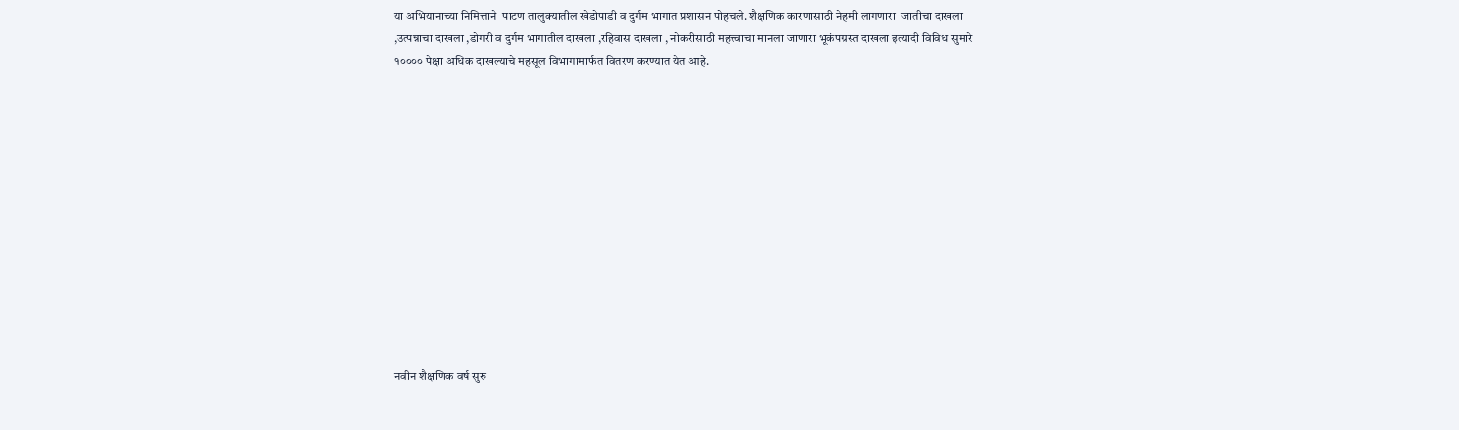या अभियानाच्या निमित्ताने  पाटण तालुक्यातील खेडोपाडी व दुर्गम भागात प्रशासन पोहचले. शैक्षणिक कारणासाठी नेहमी लागणारा  जातीचा दाखला ,उत्पन्नाचा दाखला ,डोगरी व दुर्गम भागातील दाखला ,रहिवास दाखला , नोकरीसाठी महत्त्वाचा मानला जाणारा भूकंपग्रस्त दाखला इत्यादी विविध सुमारे १०००० पेक्षा अधिक दाखल्याचे महसूल विभागामार्फत वितरण करण्यात येत आहे.













नवीन शैक्षणिक वर्ष सुरु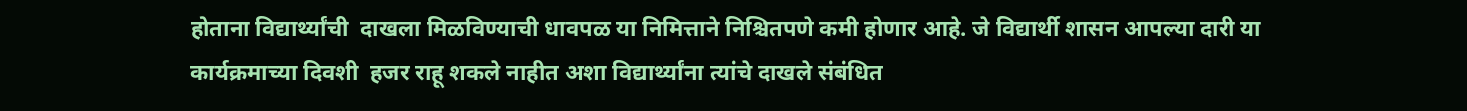होताना विद्यार्थ्यांची  दाखला मिळविण्याची धावपळ या निमित्ताने निश्चितपणे कमी होणार आहे. जे विद्यार्थी शासन आपल्या दारी या कार्यक्रमाच्या दिवशी  हजर राहू शकले नाहीत अशा विद्यार्थ्यांना त्यांचे दाखले संबंधित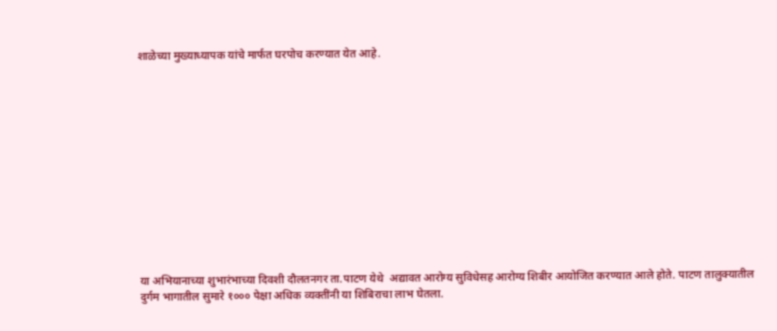शाळेच्या मुख्याध्यापक यांचे मार्फत घरपोच करण्यात येत आहे.













या अभियानाच्या शुभारंभाच्या दिवशी दौलतनगर ता.पाटण येथे  अद्यावत आरोग्य सुविधेसह आरोग्य शिबीर आयोजित करण्यात आले होते. पाटण तालुक्यातील दुर्गम भागातील सुमारे १००० पेक्षा अधिक व्यक्तींनी या शिबिराचा लाभ घेतला.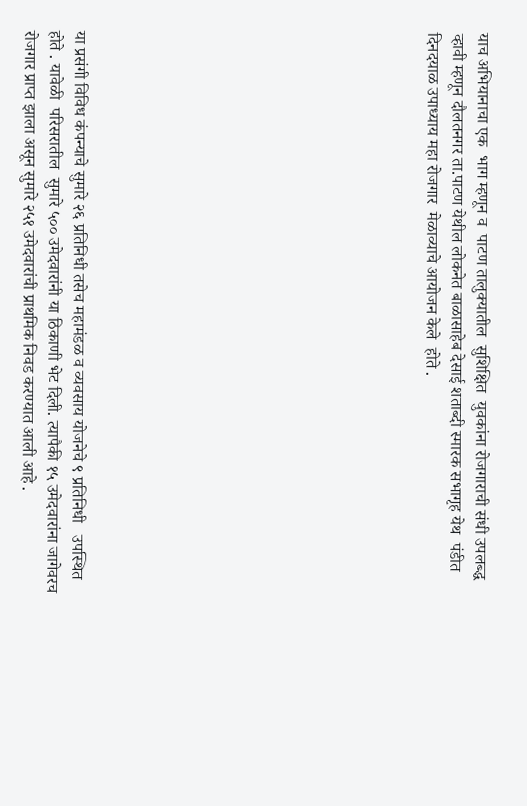याच अभियानाचा एक  भाग म्हणून व  पाटण तालुक्यातील  सुशिक्षित  युवकांना रोजगाराची संधी उपलब्द्ध व्हावी म्हणून दौलतनगर ता.पाटण येथील लोकनेत बाळासाहेब देसाई शताब्दी स्मारक सभागृह येथ  पंडीत दिनदयाळ उपाध्याय महा रोजगार  मेळाव्याचे आयोजन केले  होते .













या प्रसंगी विविध कंपन्याचे सुमारे २६ प्रतिनिधी तसेच महामंडळ व व्यवसाय योजनेचे ९ प्रतिनिधी   उपस्थित होते . यावेळी  परिसरातील  सुमारे ५०० उमेदवारांनी या ठिकाणी भेट दिली. त्यापैकी १५ उमेदवारांना जागेवरच रोजगार प्राप्त झाला असून सुमारे २५१ उमेदवारांची प्राथमिक निवड करण्यात आली आहे .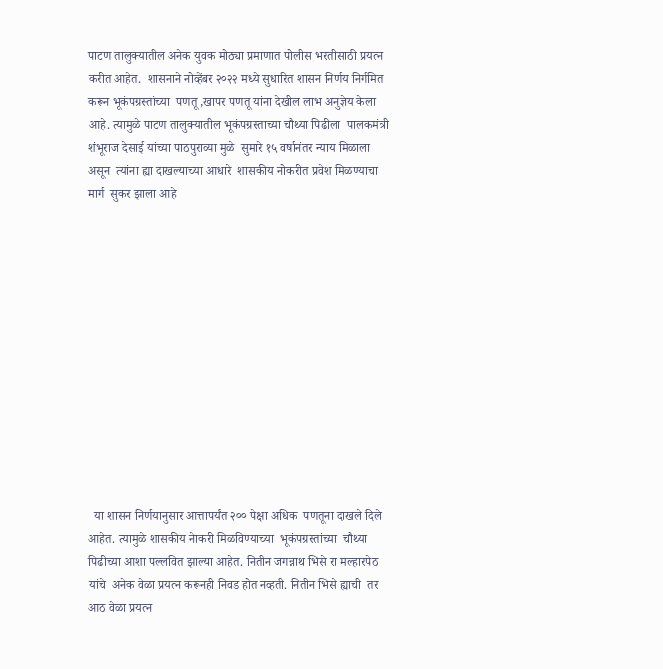पाटण तालुक्यातील अनेक युवक मोठ्या प्रमाणात पोलीस भरतीसाठी प्रयत्न करीत आहेत.  शासनाने नोव्हेंबर २०२२ मध्ये सुधारित शासन निर्णय निर्गमित करून भूकंपग्रस्तांच्या  पणतू ,खापर पणतू यांना देखील लाभ अनुज्ञेय केला आहे. त्यामुळे पाटण तालुक्यातील भूकंपग्रस्ताच्या चौथ्या पिढीला  पालकमंत्री शंभूराज देसाई यांच्या पाठपुराव्या मुळे  सुमारे १५ वर्षानंतर न्याय मिळाला असून  त्यांना ह्या दाखल्याच्या आधारे  शासकीय नोकरीत प्रवेश मिळण्याचा मार्ग  सुकर झाला आहे













  या शासन निर्णयानुसार आत्तापर्यंत २०० पेक्षा अधिक  पणतूना दाखले दिले आहेत. त्यामुळे शासकीय नेाकरी मिळविण्याच्या  भूकंपग्रस्तांच्या  चौथ्या पिढीच्या आशा पल्लवित झाल्या आहेत. नितीन जगन्नाथ भिसे रा मल्हारपेठ यांचे  अनेक वेळा प्रयत्न करूनही निवड होत नव्हती. नितीन भिसे ह्याची  तर आठ वेळा प्रयत्न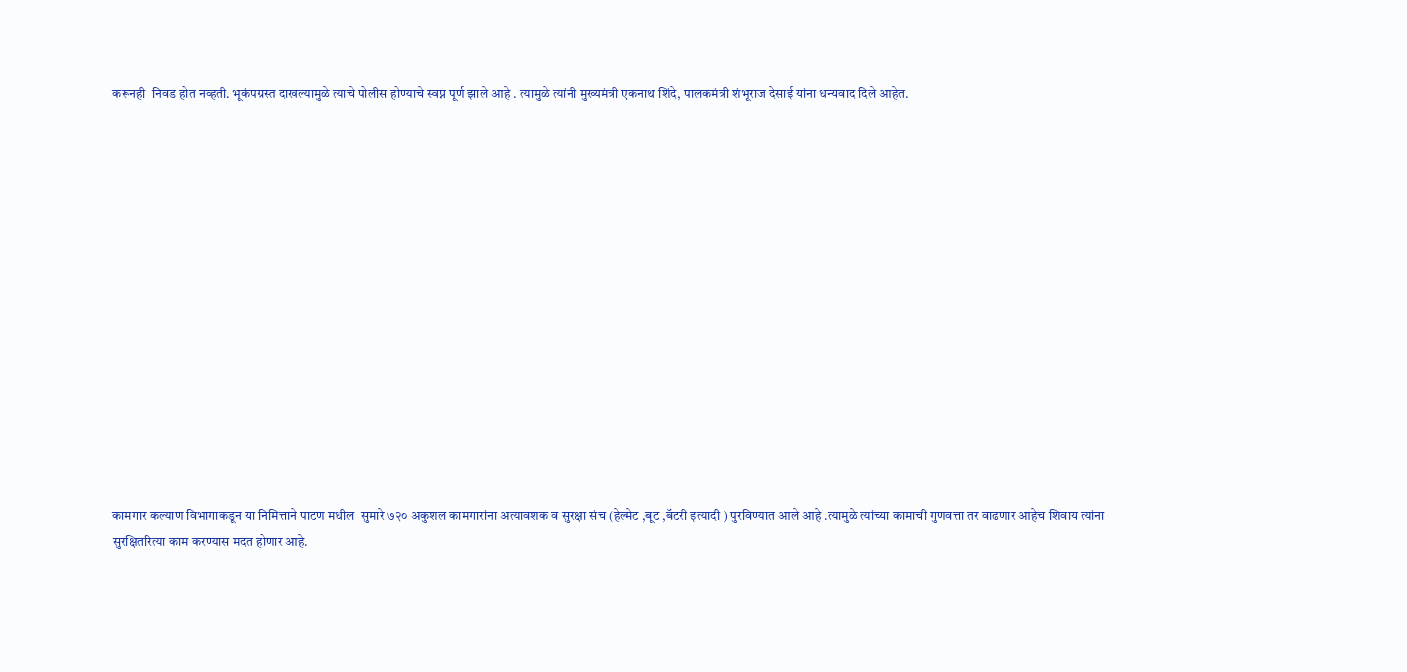करूनही  निवड होत नव्हती. भूकंपग्रस्त दाखल्यामुळे त्याचे पोलीस होण्याचे स्वप्न पूर्ण झाले आहे . त्यामुळे त्यांनी मुख्यमंत्री एकनाथ शिंदे, पालकमंत्री शंभूराज देसाई यांना धन्यवाद दिले आहेत.















कामगार कल्याण विभागाकडून या निमित्ताने पाटण मधील  सुमारे ७२० अकुशल कामगारांना अत्यावशक व सुरक्षा संच (हेल्मेट ,बूट ,बॅटरी इत्यादी ) पुरविण्यात आले आहे .त्यामुळे त्यांच्या कामाची गुणवत्ता तर वाढणार आहेच शिवाय त्यांना सुरक्षितरित्या काम करण्यास मदत होणार आहे.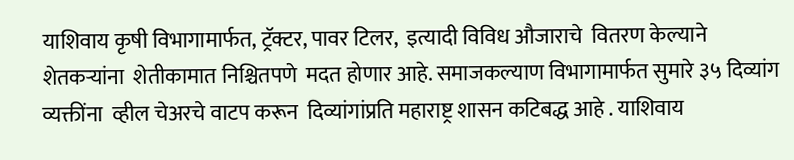याशिवाय कृषी विभागामार्फत, ट्रॅक्टर, पावर टिलर,  इत्यादी विविध औजाराचे  वितरण केल्याने शेतकऱ्यांना  शेतीकामात निश्चितपणे  मदत होणार आहे. समाजकल्याण विभागामार्फत सुमारे ३५ दिव्यांग  व्यक्तींना  व्हील चेअरचे वाटप करून  दिव्यांगांप्रति महाराष्ट्र शासन कटिबद्ध आहे . याशिवाय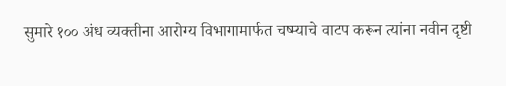सुमारे १०० अंध व्यक्तीना आरोग्य विभागामार्फत चष्म्याचे वाटप करून त्यांना नवीन दृष्टी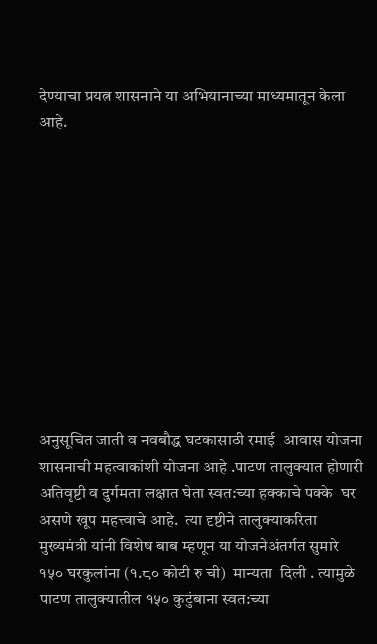देण्याचा प्रयत्न शासनाने या अभियानाच्या माध्यमातून केला आहे.











अनुसूचित जाती व नवबौद्ध घटकासाठी रमाई  आवास योजना शासनाची महत्वाकांशी योजना आहे .पाटण तालुक्यात होणारी अतिवृष्टी व दुर्गमता लक्षात घेता स्वत:च्या हक्काचे पक्के  घर असणे खूप महत्त्वाचे आहे.  त्या दृष्टीने तालुक्याकरिता मुख्यमंत्री यांनी विशेष बाब म्हणून या योजनेअंतर्गत सुमारे १५० घरकुलांना (१.८० कोटी रु ची)  मान्यता  दिली . त्यामुळे पाटण तालुक्यातील १५० कुटुंबाना स्वत:च्या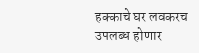हक्काचे घर लवकरच उपलब्ध होणार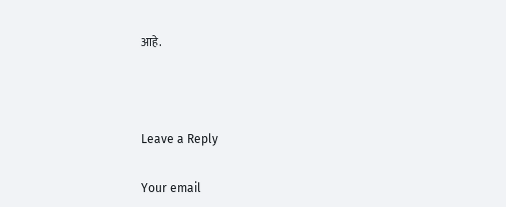आहे.



Leave a Reply

Your email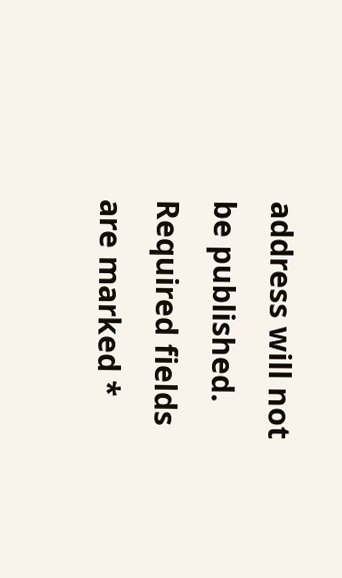address will not be published. Required fields are marked *